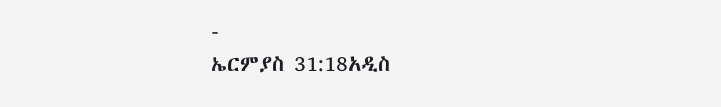-
ኤርምያስ 31:18አዲስ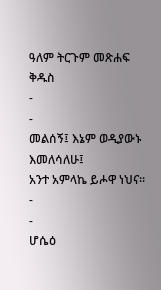ዓለም ትርጉም መጽሐፍ ቅዱስ
-
-
መልሰኝ፤ እኔም ወዲያውኑ እመለሳለሁ፤
አንተ አምላኬ ይሖዋ ነህና።
-
-
ሆሴዕ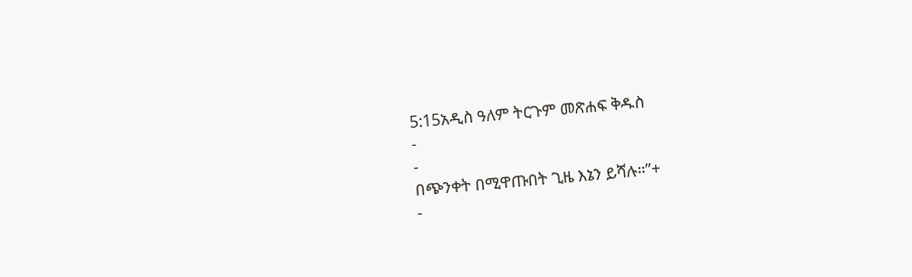5:15አዲስ ዓለም ትርጉም መጽሐፍ ቅዱስ
-
-
በጭንቀት በሚዋጡበት ጊዜ እኔን ይሻሉ።”+
-